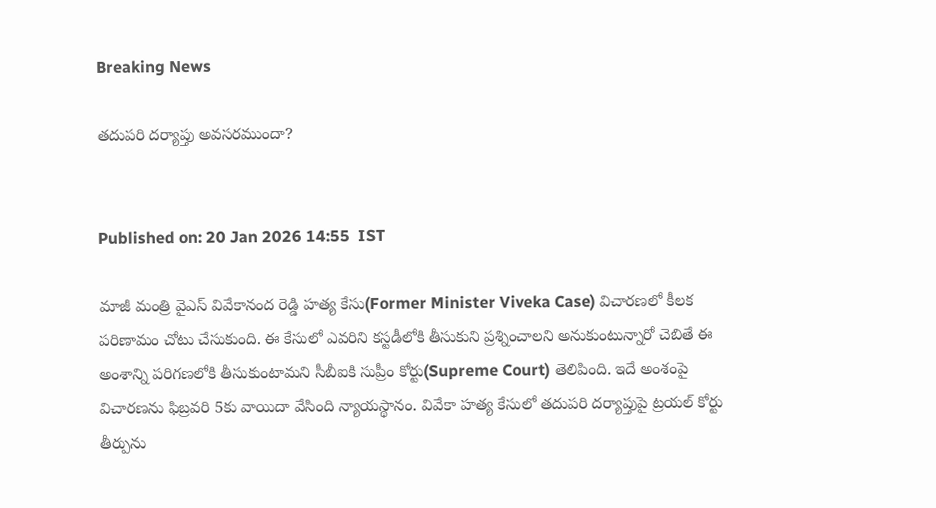Breaking News

తదుపరి దర్యాప్తు అవసరముందా?


Published on: 20 Jan 2026 14:55  IST

మాజీ మంత్రి వైఎస్ వివేకానంద రెడ్డి హత్య కేసు(Former Minister Viveka Case) విచారణలో కీలక పరిణామం చోటు చేసుకుంది. ఈ కేసులో ఎవరిని కస్టడీలోకి తీసుకుని ప్రశ్నించాలని అనుకుంటున్నారో చెబితే ఈ అంశాన్ని పరిగణలోకి తీసుకుంటామని సీబీఐకి సుప్రీం కోర్టు(Supreme Court) తెలిపింది. ఇదే అంశంపై విచారణను ఫిబ్రవరి 5కు వాయిదా వేసింది న్యాయస్థానం. వివేకా హత్య కేసులో తదుపరి దర్యాప్తుపై ట్రయల్ కోర్టు తీర్పును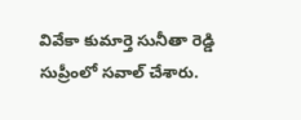వివేకా కుమార్తె సునీతా రెడ్డి సుప్రీంలో సవాల్ చేశారు.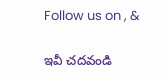Follow us on , &

ఇవీ చదవండి